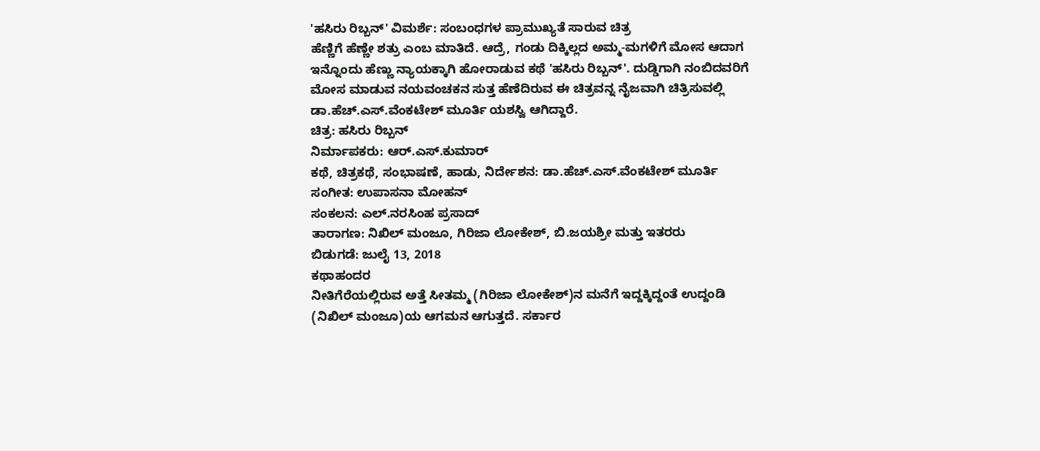'ಹಸಿರು ರಿಬ್ಬನ್' ವಿಮರ್ಶೆ: ಸಂಬಂಧಗಳ ಪ್ರಾಮುಖ್ಯತೆ ಸಾರುವ ಚಿತ್ರ
ಹೆಣ್ಣಿಗೆ ಹೆಣ್ಣೇ ಶತ್ರು ಎಂಬ ಮಾತಿದೆ. ಆದ್ರೆ, ಗಂಡು ದಿಕ್ಕಿಲ್ಲದ ಅಮ್ಮ-ಮಗಳಿಗೆ ಮೋಸ ಆದಾಗ ಇನ್ನೊಂದು ಹೆಣ್ಣು ನ್ಯಾಯಕ್ಕಾಗಿ ಹೋರಾಡುವ ಕಥೆ 'ಹಸಿರು ರಿಬ್ಬನ್'. ದುಡ್ಡಿಗಾಗಿ ನಂಬಿದವರಿಗೆ ಮೋಸ ಮಾಡುವ ನಯವಂಚಕನ ಸುತ್ತ ಹೆಣೆದಿರುವ ಈ ಚಿತ್ರವನ್ನ ನೈಜವಾಗಿ ಚಿತ್ರಿಸುವಲ್ಲಿ ಡಾ.ಹೆಚ್.ಎಸ್.ವೆಂಕಟೇಶ್ ಮೂರ್ತಿ ಯಶಸ್ವಿ ಆಗಿದ್ದಾರೆ.
ಚಿತ್ರ: ಹಸಿರು ರಿಬ್ಬನ್
ನಿರ್ಮಾಪಕರು: ಆರ್.ಎಸ್.ಕುಮಾರ್
ಕಥೆ, ಚಿತ್ರಕಥೆ, ಸಂಭಾಷಣೆ, ಹಾಡು, ನಿರ್ದೇಶನ: ಡಾ.ಹೆಚ್.ಎಸ್.ವೆಂಕಟೇಶ್ ಮೂರ್ತಿ
ಸಂಗೀತ: ಉಪಾಸನಾ ಮೋಹನ್
ಸಂಕಲನ: ಎಲ್.ನರಸಿಂಹ ಪ್ರಸಾದ್
ತಾರಾಗಣ: ನಿಖಿಲ್ ಮಂಜೂ, ಗಿರಿಜಾ ಲೋಕೇಶ್, ಬಿ.ಜಯಶ್ರೀ ಮತ್ತು ಇತರರು
ಬಿಡುಗಡೆ: ಜುಲೈ 13, 2018
ಕಥಾಹಂದರ
ನೀತಿಗೆರೆಯಲ್ಲಿರುವ ಅತ್ತೆ ಸೀತಮ್ಮ (ಗಿರಿಜಾ ಲೋಕೇಶ್)ನ ಮನೆಗೆ ಇದ್ದಕ್ಕಿದ್ದಂತೆ ಉದ್ದಂಡಿ (ನಿಖಿಲ್ ಮಂಜೂ)ಯ ಆಗಮನ ಆಗುತ್ತದೆ. ಸರ್ಕಾರ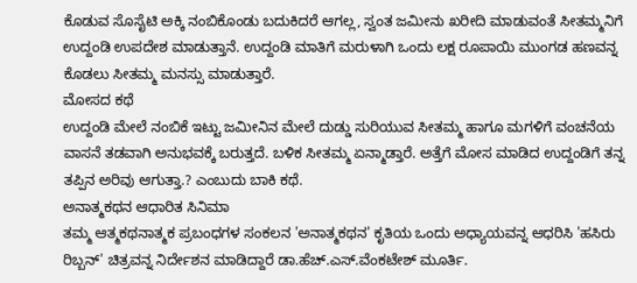ಕೊಡುವ ಸೊಸೈಟಿ ಅಕ್ಕಿ ನಂಬಿಕೊಂಡು ಬದುಕಿದರೆ ಆಗಲ್ಲ, ಸ್ವಂತ ಜಮೀನು ಖರೀದಿ ಮಾಡುವಂತೆ ಸೀತಮ್ಮನಿಗೆ ಉದ್ದಂಡಿ ಉಪದೇಶ ಮಾಡುತ್ತಾನೆ. ಉದ್ದಂಡಿ ಮಾತಿಗೆ ಮರುಳಾಗಿ ಒಂದು ಲಕ್ಷ ರೂಪಾಯಿ ಮುಂಗಡ ಹಣವನ್ನ ಕೊಡಲು ಸೀತಮ್ಮ ಮನಸ್ಸು ಮಾಡುತ್ತಾರೆ.
ಮೋಸದ ಕಥೆ
ಉದ್ದಂಡಿ ಮೇಲೆ ನಂಬಿಕೆ ಇಟ್ಟು ಜಮೀನಿನ ಮೇಲೆ ದುಡ್ಡು ಸುರಿಯುವ ಸೀತಮ್ಮ ಹಾಗೂ ಮಗಳಿಗೆ ವಂಚನೆಯ ವಾಸನೆ ತಡವಾಗಿ ಅನುಭವಕ್ಕೆ ಬರುತ್ತದೆ. ಬಳಿಕ ಸೀತಮ್ಮ ಏನ್ಮಾಡ್ತಾರೆ. ಅತ್ತೆಗೆ ಮೋಸ ಮಾಡಿದ ಉದ್ದಂಡಿಗೆ ತನ್ನ ತಪ್ಪಿನ ಅರಿವು ಆಗುತ್ತಾ.? ಎಂಬುದು ಬಾಕಿ ಕಥೆ.
ಅನಾತ್ಮಕಥನ ಆಧಾರಿತ ಸಿನಿಮಾ
ತಮ್ಮ ಆತ್ಮಕಥನಾತ್ಮಕ ಪ್ರಬಂಧಗಳ ಸಂಕಲನ 'ಅನಾತ್ಮಕಥನ' ಕೃತಿಯ ಒಂದು ಅಧ್ಯಾಯವನ್ನ ಆಧರಿಸಿ 'ಹಸಿರು ರಿಬ್ಬನ್' ಚಿತ್ರವನ್ನ ನಿರ್ದೇಶನ ಮಾಡಿದ್ದಾರೆ ಡಾ.ಹೆಚ್.ಎಸ್.ವೆಂಕಟೇಶ್ ಮೂರ್ತಿ.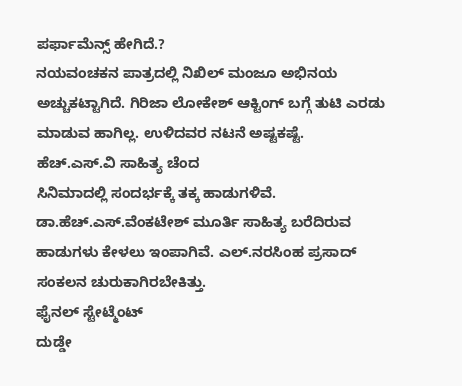ಪರ್ಫಾಮೆನ್ಸ್ ಹೇಗಿದೆ.?
ನಯವಂಚಕನ ಪಾತ್ರದಲ್ಲಿ ನಿಖಿಲ್ ಮಂಜೂ ಅಭಿನಯ ಅಚ್ಚುಕಟ್ಟಾಗಿದೆ. ಗಿರಿಜಾ ಲೋಕೇಶ್ ಆಕ್ಟಿಂಗ್ ಬಗ್ಗೆ ತುಟಿ ಎರಡು ಮಾಡುವ ಹಾಗಿಲ್ಲ. ಉಳಿದವರ ನಟನೆ ಅಷ್ಟಕಷ್ಟೆ.
ಹೆಚ್.ಎಸ್.ವಿ ಸಾಹಿತ್ಯ ಚೆಂದ
ಸಿನಿಮಾದಲ್ಲಿ ಸಂದರ್ಭಕ್ಕೆ ತಕ್ಕ ಹಾಡುಗಳಿವೆ. ಡಾ.ಹೆಚ್.ಎಸ್.ವೆಂಕಟೇಶ್ ಮೂರ್ತಿ ಸಾಹಿತ್ಯ ಬರೆದಿರುವ ಹಾಡುಗಳು ಕೇಳಲು ಇಂಪಾಗಿವೆ. ಎಲ್.ನರಸಿಂಹ ಪ್ರಸಾದ್ ಸಂಕಲನ ಚುರುಕಾಗಿರಬೇಕಿತ್ತು.
ಫೈನಲ್ ಸ್ಟೇಟ್ಮೆಂಟ್
ದುಡ್ಡೇ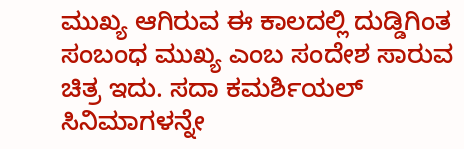ಮುಖ್ಯ ಆಗಿರುವ ಈ ಕಾಲದಲ್ಲಿ ದುಡ್ಡಿಗಿಂತ ಸಂಬಂಧ ಮುಖ್ಯ ಎಂಬ ಸಂದೇಶ ಸಾರುವ ಚಿತ್ರ ಇದು. ಸದಾ ಕಮರ್ಶಿಯಲ್ ಸಿನಿಮಾಗಳನ್ನೇ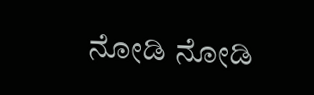ನೋಡಿ ನೋಡಿ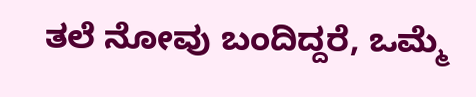ತಲೆ ನೋವು ಬಂದಿದ್ದರೆ, ಒಮ್ಮೆ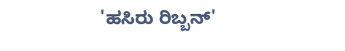'ಹಸಿರು ರಿಬ್ಬನ್'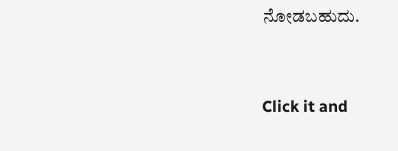ನೋಡಬಹುದು.


Click it and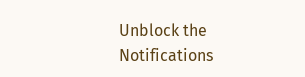Unblock the Notifications